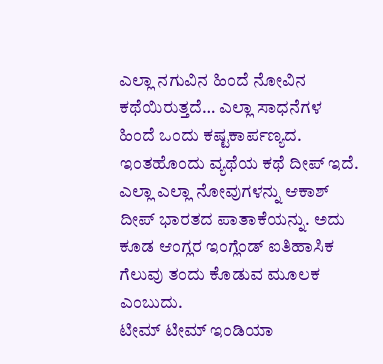ಎಲ್ಲಾ ನಗುವಿನ ಹಿಂದೆ ನೋವಿನ ಕಥೆಯಿರುತ್ತದೆ… ಎಲ್ಲಾ ಸಾಧನೆಗಳ ಹಿಂದೆ ಒಂದು ಕಷ್ಟಕಾರ್ಪಣ್ಯದ. ಇಂತಹೊಂದು ವ್ಯಥೆಯ ಕಥೆ ದೀಪ್ ಇದೆ. ಎಲ್ಲಾ ಎಲ್ಲಾ ನೋವುಗಳನ್ನು ಆಕಾಶ್ ದೀಪ್ ಭಾರತದ ಪಾತಾಕೆಯನ್ನು. ಅದು ಕೂಡ ಆಂಗ್ಲರ ಇಂಗ್ಲೆಂಡ್ ಐತಿಹಾಸಿಕ ಗೆಲುವು ತಂದು ಕೊಡುವ ಮೂಲಕ ಎಂಬುದು.
ಟೀಮ್ ಟೀಮ್ ಇಂಡಿಯಾ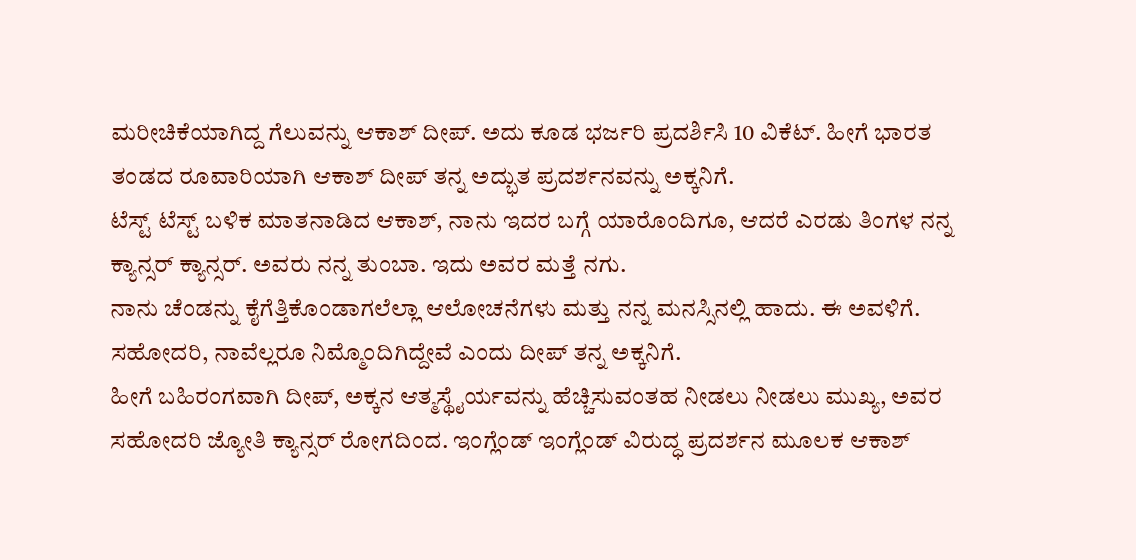ಮರೀಚಿಕೆಯಾಗಿದ್ದ ಗೆಲುವನ್ನು ಆಕಾಶ್ ದೀಪ್. ಅದು ಕೂಡ ಭರ್ಜರಿ ಪ್ರದರ್ಶಿಸಿ 10 ವಿಕೆಟ್. ಹೀಗೆ ಭಾರತ ತಂಡದ ರೂವಾರಿಯಾಗಿ ಆಕಾಶ್ ದೀಪ್ ತನ್ನ ಅದ್ಭುತ ಪ್ರದರ್ಶನವನ್ನು ಅಕ್ಕನಿಗೆ.
ಟೆಸ್ಟ್ ಟೆಸ್ಟ್ ಬಳಿಕ ಮಾತನಾಡಿದ ಆಕಾಶ್, ನಾನು ಇದರ ಬಗ್ಗೆ ಯಾರೊಂದಿಗೂ, ಆದರೆ ಎರಡು ತಿಂಗಳ ನನ್ನ ಕ್ಯಾನ್ಸರ್ ಕ್ಯಾನ್ಸರ್. ಅವರು ನನ್ನ ತುಂಬಾ. ಇದು ಅವರ ಮತ್ತೆ ನಗು.
ನಾನು ಚೆಂಡನ್ನು ಕೈಗೆತ್ತಿಕೊಂಡಾಗಲೆಲ್ಲಾ ಆಲೋಚನೆಗಳು ಮತ್ತು ನನ್ನ ಮನಸ್ಸಿನಲ್ಲಿ ಹಾದು. ಈ ಅವಳಿಗೆ. ಸಹೋದರಿ, ನಾವೆಲ್ಲರೂ ನಿಮ್ಮೊಂದಿಗಿದ್ದೇವೆ ಎಂದು ದೀಪ್ ತನ್ನ ಅಕ್ಕನಿಗೆ.
ಹೀಗೆ ಬಹಿರಂಗವಾಗಿ ದೀಪ್, ಅಕ್ಕನ ಆತ್ಮಸ್ಥೈರ್ಯವನ್ನು ಹೆಚ್ಚಿಸುವಂತಹ ನೀಡಲು ನೀಡಲು ಮುಖ್ಯ, ಅವರ ಸಹೋದರಿ ಜ್ಯೋತಿ ಕ್ಯಾನ್ಸರ್ ರೋಗದಿಂದ. ಇಂಗ್ಲೆಂಡ್ ಇಂಗ್ಲೆಂಡ್ ವಿರುದ್ಧ ಪ್ರದರ್ಶನ ಮೂಲಕ ಆಕಾಶ್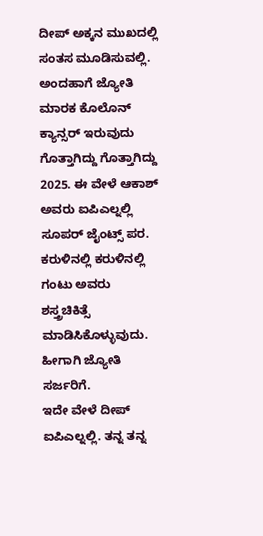ದೀಪ್ ಅಕ್ಕನ ಮುಖದಲ್ಲಿ ಸಂತಸ ಮೂಡಿಸುವಲ್ಲಿ.
ಅಂದಹಾಗೆ ಜ್ಯೋತಿ ಮಾರಕ ಕೊಲೊನ್ ಕ್ಯಾನ್ಸರ್ ಇರುವುದು ಗೊತ್ತಾಗಿದ್ದು ಗೊತ್ತಾಗಿದ್ದು 2025. ಈ ವೇಳೆ ಆಕಾಶ್ ಅವರು ಐಪಿಎಲ್ನಲ್ಲಿ ಸೂಪರ್ ಜೈಂಟ್ಸ್ ಪರ. ಕರುಳಿನಲ್ಲಿ ಕರುಳಿನಲ್ಲಿ ಗಂಟು ಅವರು ಶಸ್ತ್ರಚಿಕಿತ್ಸೆ ಮಾಡಿಸಿಕೊಳ್ಳುವುದು. ಹೀಗಾಗಿ ಜ್ಯೋತಿ ಸರ್ಜರಿಗೆ.
ಇದೇ ವೇಳೆ ದೀಪ್ ಐಪಿಎಲ್ನಲ್ಲಿ. ತನ್ನ ತನ್ನ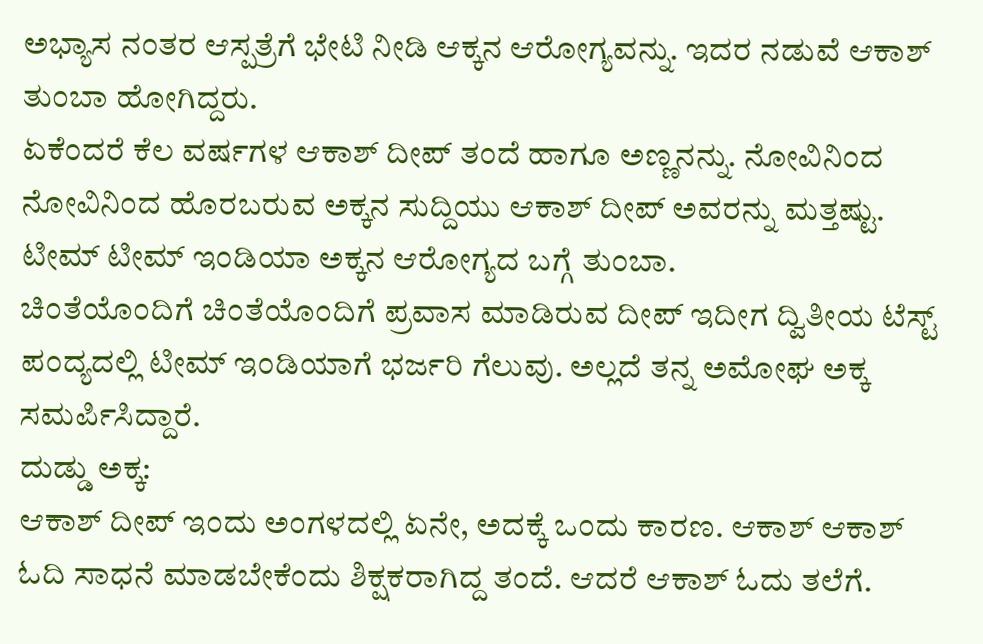ಅಭ್ಯಾಸ ನಂತರ ಆಸ್ಪತ್ರೆಗೆ ಭೇಟಿ ನೀಡಿ ಆಕ್ಕನ ಆರೋಗ್ಯವನ್ನು. ಇದರ ನಡುವೆ ಆಕಾಶ್ ತುಂಬಾ ಹೋಗಿದ್ದರು.
ಏಕೆಂದರೆ ಕೆಲ ವರ್ಷಗಳ ಆಕಾಶ್ ದೀಪ್ ತಂದೆ ಹಾಗೂ ಅಣ್ಣನನ್ನು. ನೋವಿನಿಂದ ನೋವಿನಿಂದ ಹೊರಬರುವ ಅಕ್ಕನ ಸುದ್ದಿಯು ಆಕಾಶ್ ದೀಪ್ ಅವರನ್ನು ಮತ್ತಷ್ಟು. ಟೀಮ್ ಟೀಮ್ ಇಂಡಿಯಾ ಅಕ್ಕನ ಆರೋಗ್ಯದ ಬಗ್ಗೆ ತುಂಬಾ.
ಚಿಂತೆಯೊಂದಿಗೆ ಚಿಂತೆಯೊಂದಿಗೆ ಪ್ರವಾಸ ಮಾಡಿರುವ ದೀಪ್ ಇದೀಗ ದ್ವಿತೀಯ ಟೆಸ್ಟ್ ಪಂದ್ಯದಲ್ಲಿ ಟೀಮ್ ಇಂಡಿಯಾಗೆ ಭರ್ಜರಿ ಗೆಲುವು. ಅಲ್ಲದೆ ತನ್ನ ಅಮೋಘ ಅಕ್ಕ ಸಮರ್ಪಿಸಿದ್ದಾರೆ.
ದುಡ್ಡು ಅಕ್ಕ:
ಆಕಾಶ್ ದೀಪ್ ಇಂದು ಅಂಗಳದಲ್ಲಿ ಏನೇ, ಅದಕ್ಕೆ ಒಂದು ಕಾರಣ. ಆಕಾಶ್ ಆಕಾಶ್ ಓದಿ ಸಾಧನೆ ಮಾಡಬೇಕೆಂದು ಶಿಕ್ಷಕರಾಗಿದ್ದ ತಂದೆ. ಆದರೆ ಆಕಾಶ್ ಓದು ತಲೆಗೆ.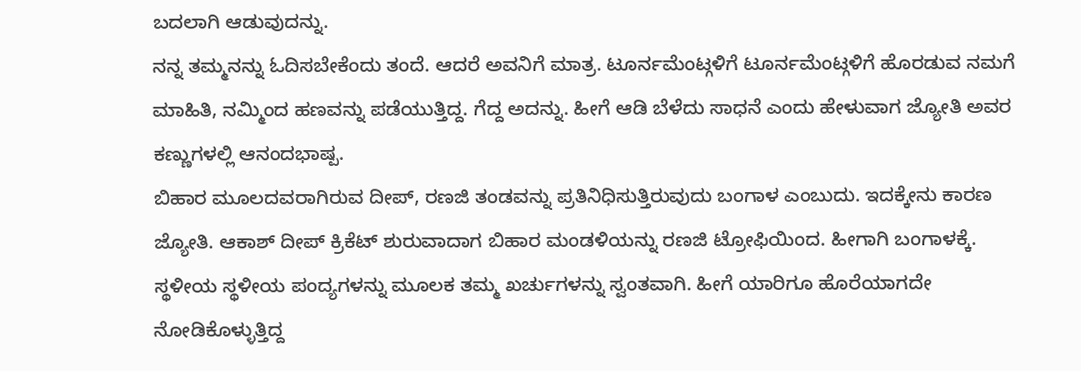ಬದಲಾಗಿ ಆಡುವುದನ್ನು.
ನನ್ನ ತಮ್ಮನನ್ನು ಓದಿಸಬೇಕೆಂದು ತಂದೆ. ಆದರೆ ಅವನಿಗೆ ಮಾತ್ರ. ಟೂರ್ನಮೆಂಟ್ಗಳಿಗೆ ಟೂರ್ನಮೆಂಟ್ಗಳಿಗೆ ಹೊರಡುವ ನಮಗೆ ಮಾಹಿತಿ, ನಮ್ಮಿಂದ ಹಣವನ್ನು ಪಡೆಯುತ್ತಿದ್ದ. ಗೆದ್ದ ಅದನ್ನು. ಹೀಗೆ ಆಡಿ ಬೆಳೆದು ಸಾಧನೆ ಎಂದು ಹೇಳುವಾಗ ಜ್ಯೋತಿ ಅವರ ಕಣ್ಣುಗಳಲ್ಲಿ ಆನಂದಭಾಷ್ಪ.
ಬಿಹಾರ ಮೂಲದವರಾಗಿರುವ ದೀಪ್, ರಣಜಿ ತಂಡವನ್ನು ಪ್ರತಿನಿಧಿಸುತ್ತಿರುವುದು ಬಂಗಾಳ ಎಂಬುದು. ಇದಕ್ಕೇನು ಕಾರಣ ಜ್ಯೋತಿ. ಆಕಾಶ್ ದೀಪ್ ಕ್ರಿಕೆಟ್ ಶುರುವಾದಾಗ ಬಿಹಾರ ಮಂಡಳಿಯನ್ನು ರಣಜಿ ಟ್ರೋಫಿಯಿಂದ. ಹೀಗಾಗಿ ಬಂಗಾಳಕ್ಕೆ. ಸ್ಥಳೀಯ ಸ್ಥಳೀಯ ಪಂದ್ಯಗಳನ್ನು ಮೂಲಕ ತಮ್ಮ ಖರ್ಚುಗಳನ್ನು ಸ್ವಂತವಾಗಿ. ಹೀಗೆ ಯಾರಿಗೂ ಹೊರೆಯಾಗದೇ ನೋಡಿಕೊಳ್ಳುತ್ತಿದ್ದ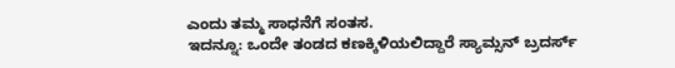ಎಂದು ತಮ್ಮ ಸಾಧನೆಗೆ ಸಂತಸ.
ಇದನ್ನೂ: ಒಂದೇ ತಂಡದ ಕಣಕ್ಕಿಳಿಯಲಿದ್ದಾರೆ ಸ್ಯಾಮ್ಸನ್ ಬ್ರದರ್ಸ್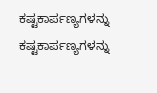ಕಷ್ಟಕಾರ್ಪಣ್ಯಗಳನ್ನು ಕಷ್ಟಕಾರ್ಪಣ್ಯಗಳನ್ನು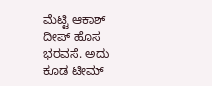ಮೆಟ್ಟಿ ಆಕಾಶ್ ದೀಪ್ ಹೊಸ ಭರವಸೆ. ಅದು ಕೂಡ ಟೀಮ್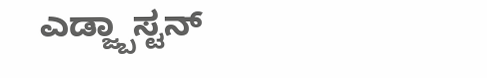ಎಡ್ಜ್ಬಾಸ್ಟನ್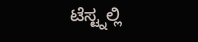ಟೆಸ್ಟ್ನಲ್ಲಿ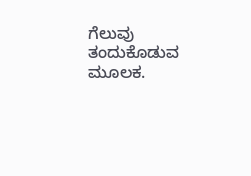ಗೆಲುವು ತಂದುಕೊಡುವ ಮೂಲಕ.